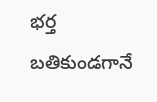భర్త బతికుండగానే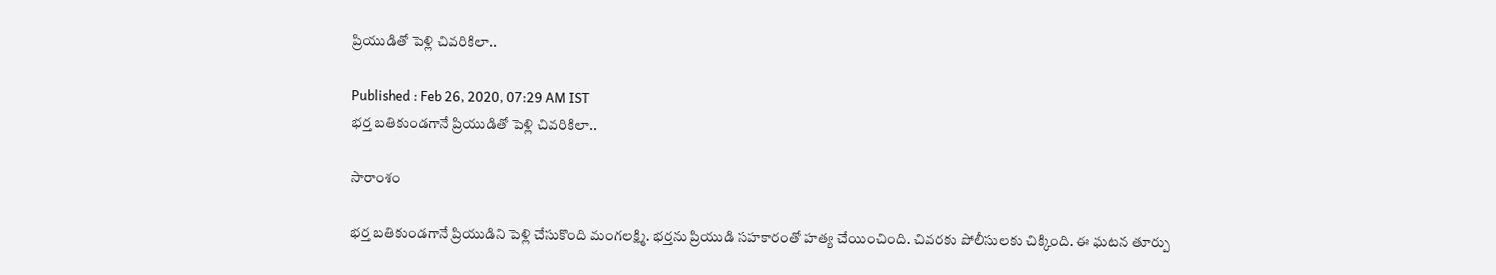ప్రియుడితో పెళ్లి చివరికిలా..

Published : Feb 26, 2020, 07:29 AM IST
భర్త బతికుండగానే ప్రియుడితో పెళ్లి చివరికిలా..

సారాంశం

భర్త బతికుండగానే ప్రియుడిని పెళ్లి చేసుకొంది మంగలక్ష్మి. భర్తను ప్రియుడి సహకారంతో హత్య చేయించింది. చివరకు పోలీసులకు చిక్కింది. ఈ ఘటన తూర్పు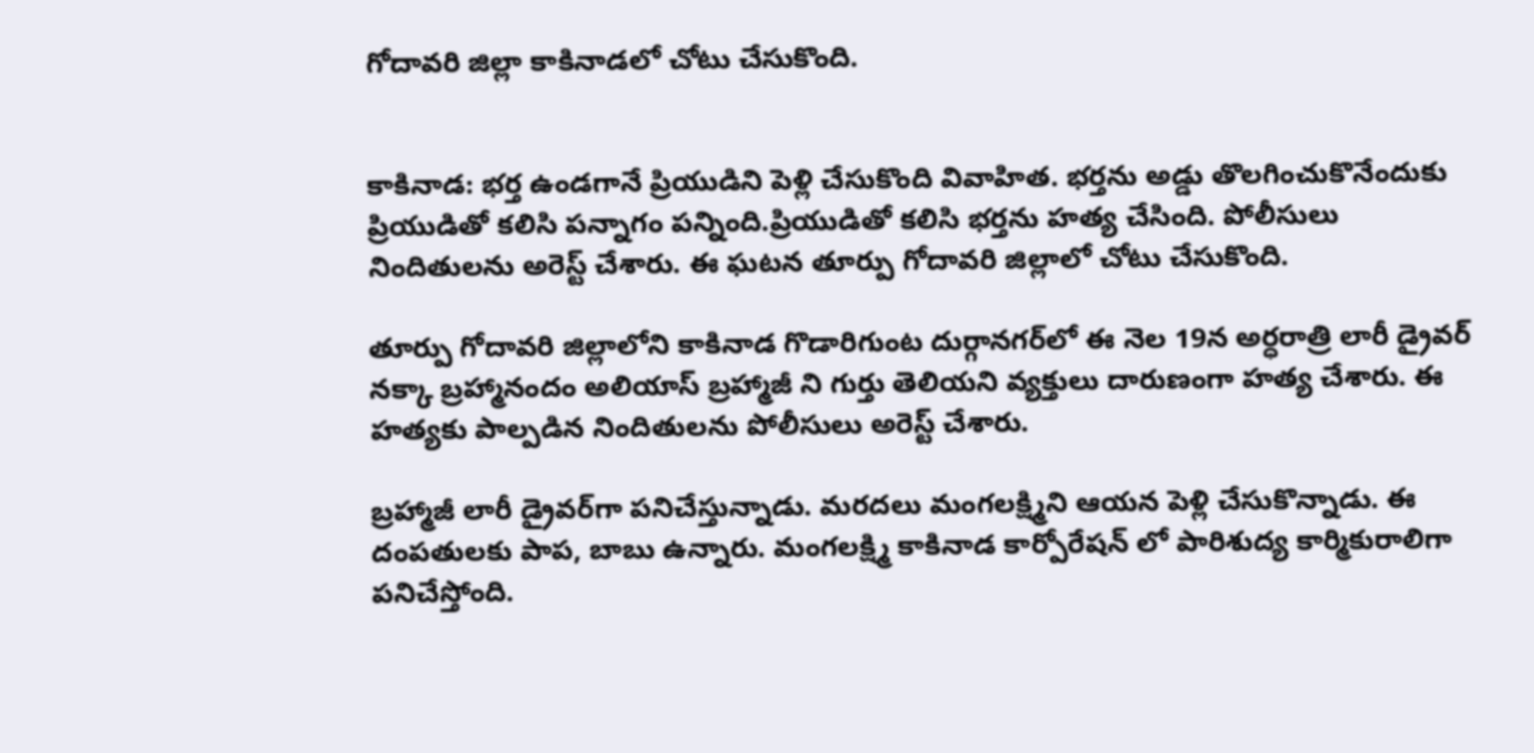గోదావరి జిల్లా కాకినాడలో చోటు చేసుకొంది.


కాకినాడ: భర్త ఉండగానే ప్రియుడిని పెళ్లి చేసుకొంది వివాహిత. భర్తను అడ్డు తొలగించుకొనేందుకు ప్రియుడితో కలిసి పన్నాగం పన్నింది.ప్రియుడితో కలిసి భర్తను హత్య చేసింది. పోలీసులు నిందితులను అరెస్ట్ చేశారు. ఈ ఘటన తూర్పు గోదావరి జిల్లాలో చోటు చేసుకొంది.

తూర్పు గోదావరి జిల్లాలోని కాకినాడ గొడారిగుంట దుర్గానగర్‌లో ఈ నెల 19న అర్ధరాత్రి లారీ డ్రైవర్‌ నక్కా బ్రహ్మానందం అలియాస్ బ్రహ్మాజీ ని గుర్తు తెలియని వ్యక్తులు దారుణంగా హత్య చేశారు. ఈ హత్యకు పాల్పడిన నిందితులను పోలీసులు అరెస్ట్ చేశారు.

బ్రహ్మాజీ లారీ డ్రైవర్‌గా పనిచేస్తున్నాడు. మరదలు మంగలక్ష్మిని ఆయన పెళ్లి చేసుకొన్నాడు. ఈ దంపతులకు పాప, బాబు ఉన్నారు. మంగలక్ష్మి కాకినాడ కార్పోరేషన్ లో పారిశుద్య కార్మికురాలిగా పనిచేస్తోంది.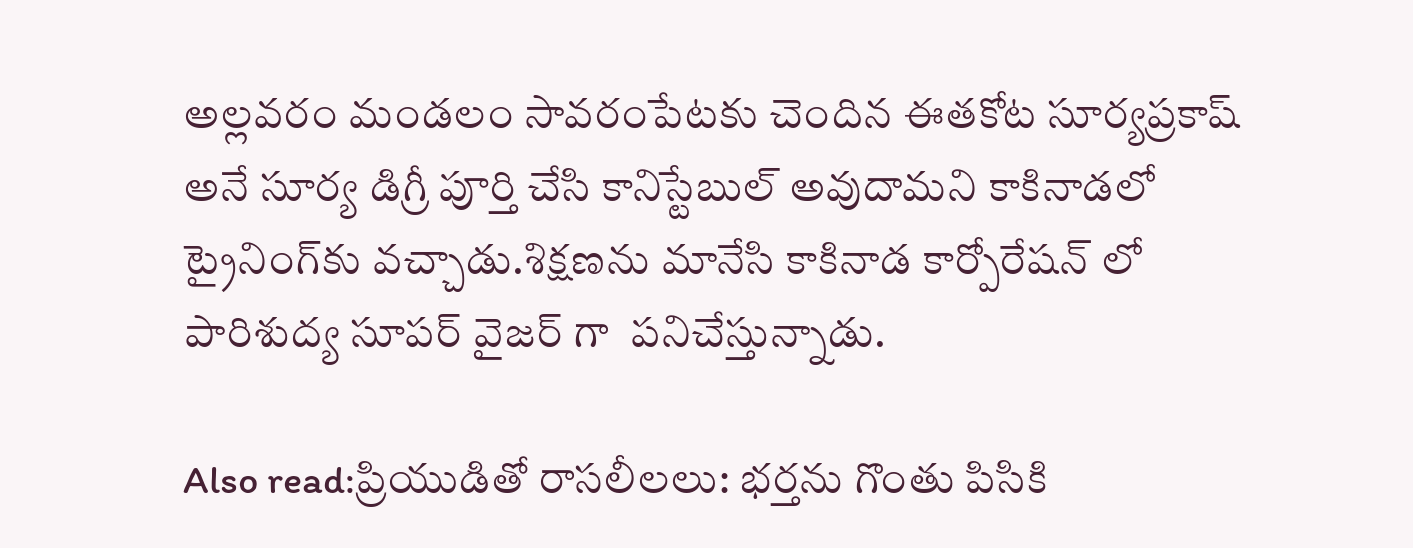అల్లవరం మండలం సావరంపేటకు చెందిన ఈతకోట సూర్యప్రకాష్‌ అనే సూర్య డిగ్రీ పూర్తి చేసి కానిస్టేబుల్‌ అవుదామని కాకినాడలో ట్రైనింగ్‌కు వచ్చాడు.శిక్షణను మానేసి కాకినాడ కార్పోరేషన్ లో పారిశుద్య సూపర్ వైజర్ గా  పనిచేస్తున్నాడు.

Also read:ప్రియుడితో రాసలీలలు: భర్తను గొంతు పిసికి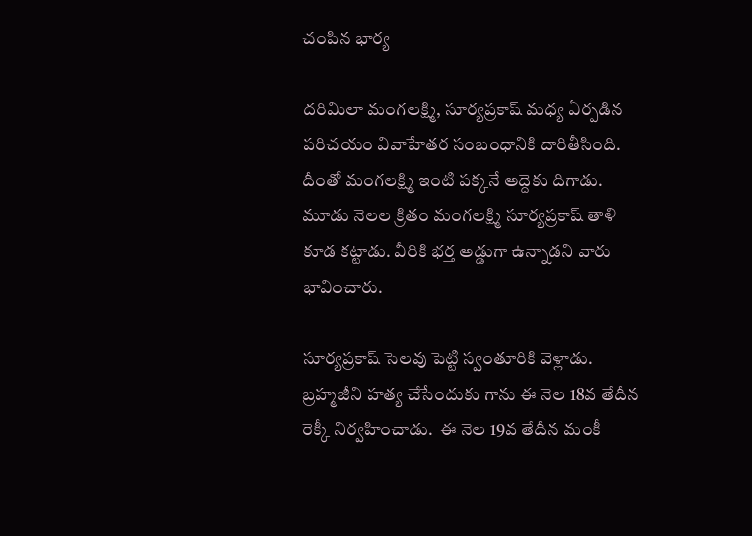చంపిన భార్య

దరిమిలా మంగలక్ష్మి, సూర్యప్రకాష్ మధ్య ఏర్పడిన పరిచయం వివాహేతర సంబంధానికి దారితీసింది. దీంతో మంగలక్ష్మి ఇంటి పక్కనే అద్దెకు దిగాడు. మూడు నెలల క్రితం మంగలక్ష్మి సూర్యప్రకాష్ తాళి కూడ కట్టాడు. వీరికి భర్త అడ్డుగా ఉన్నాడని వారు భావించారు.

సూర్యప్రకాష్ సెలవు పెట్టి స్వంతూరికి వెళ్లాడు. బ్రహ్మజీని హత్య చేసేందుకు గాను ఈ నెల 18వ తేదీన రెక్కీ నిర్వహించాడు.  ఈ నెల 19వ తేదీన మంకీ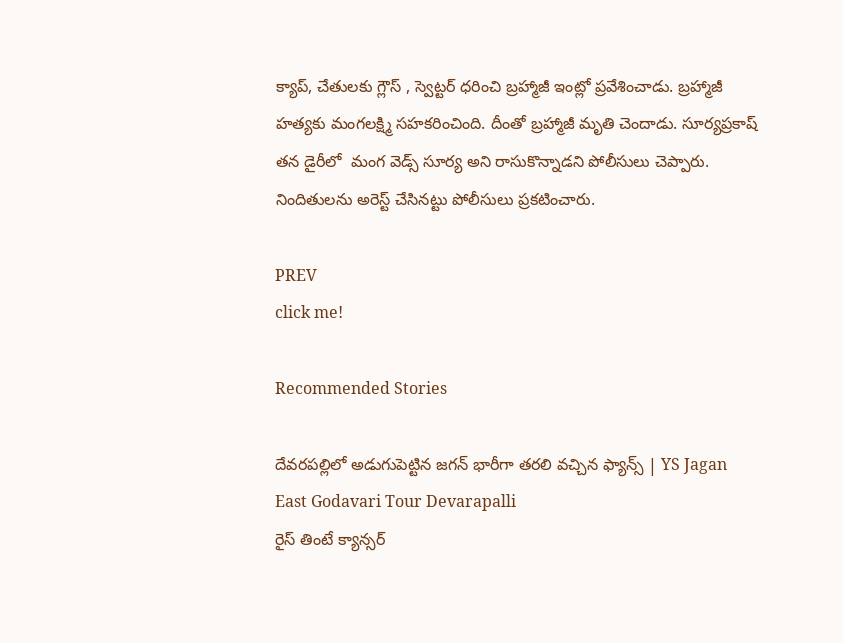క్యాప్, చేతులకు గ్లౌస్ , స్వెట్టర్ ధరించి బ్రహ్మాజీ ఇంట్లో ప్రవేశించాడు. బ్రహ్మాజీ హత్యకు మంగలక్ష్మి సహకరించింది. దీంతో బ్రహ్మాజీ మృతి చెందాడు. సూర్యప్రకాష్ తన డైరీలో  మంగ వెడ్స్ సూర్య అని రాసుకొన్నాడని పోలీసులు చెప్పారు. నిందితులను అరెస్ట్ చేసినట్టు పోలీసులు ప్రకటించారు.

PREV
click me!

Recommended Stories

దేవరపల్లిలో అడుగుపెట్టిన జగన్ భారీగా తరలి వచ్చిన ఫ్యాన్స్ | YS Jagan East Godavari Tour Devarapalli
రైస్ తింటే క్యాన్సర్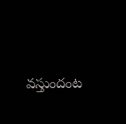వస్తుందంట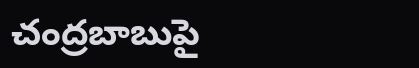చంద్రబాబుపై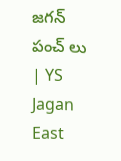జగన్ పంచ్ లు | YS Jagan East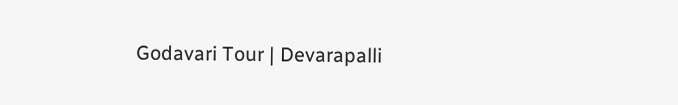Godavari Tour | Devarapalli